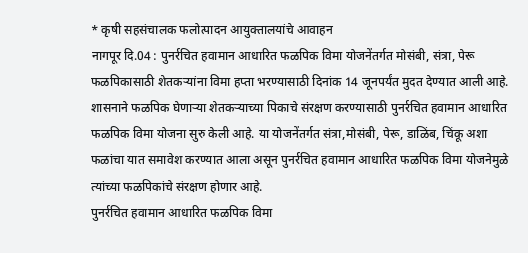* कृषी सहसंचालक फलोत्पादन आयुक्तालयांचे आवाहन
नागपूर दि.04 : पुनर्रचित हवामान आधारित फळपिक विमा योजनेंतर्गत मोसंबी, संत्रा, पेरू फळपिकासाठी शेतकऱ्यांना विमा हप्ता भरण्यासाठी दिनांक 14 जूनपर्यंत मुदत देण्यात आली आहे.
शासनाने फळपिक घेणाऱ्या शेतकऱ्याच्या पिकाचे संरक्षण करण्यासाठी पुनर्रचित हवामान आधारित फळपिक विमा योजना सुरु केली आहे. या योजनेंतर्गत संत्रा,मोसंबी, पेरू, डाळिंब, चिंकू अशा फळांचा यात समावेश करण्यात आला असून पुनर्रचित हवामान आधारित फळपिक विमा योजनेमुळे त्यांच्या फळपिकांचे संरक्षण होणार आहे.
पुनर्रचित हवामान आधारित फळपिक विमा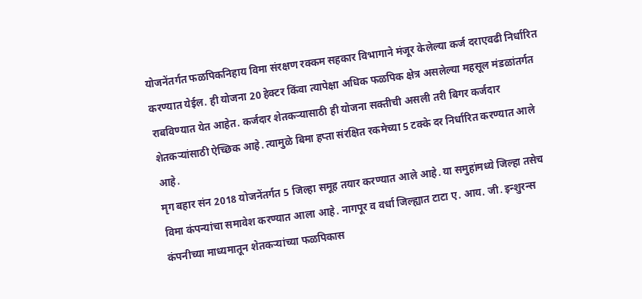योजनेंतर्गत फळपिकनिहाय विमा संरक्षण रक्कम सहकार विभागाने मंजूर केलेल्या कर्ज दराएवढी निर्धारित करण्यात येईल. ही योजना 20 हेक्टर किंवा त्यापेक्षा अधिक फळपिक क्षेत्र असलेल्या महसूल मंडळांतर्गत राबविण्यात येत आहेत. कर्जदार शेतकऱ्यासाठी ही योजना सक्तीची असली तरी बिगर कर्जदार शेतकऱ्यांसाठी ऐच्छिक आहे. त्यामुळे बिमा हप्ता संरक्षित रकमेच्या 5 टक्के दर निर्धारित करण्यात आले आहे.
मृग बहार संन 2018 योजनेंतर्गत 5 जिल्हा समूह तयार करण्यात आले आहे. या समुहांमध्ये जिल्हा तसेच विमा कंपन्यांचा समावेश करण्यात आला आहे. नागपूर व वर्धा जिल्ह्यात टाटा ए. आय. जी. इन्शुरन्स कंपनीच्या माध्यमातून शेतकऱ्यांच्या फळपिकास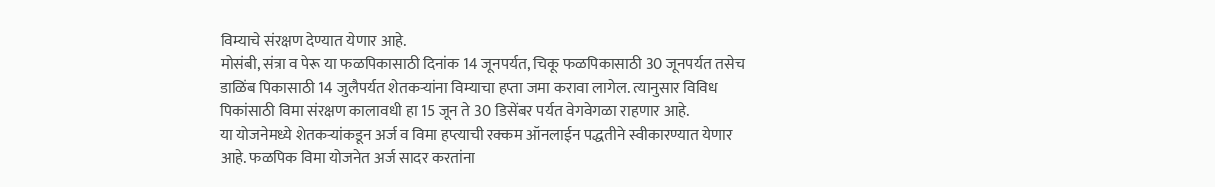विम्याचे संरक्षण देण्यात येणार आहे.
मोसंबी, संत्रा व पेरू या फळपिकासाठी दिनांक 14 जूनपर्यत, चिकू फळपिकासाठी 30 जूनपर्यत तसेच डाळिंब पिकासाठी 14 जुलैपर्यत शेतकऱ्यांना विम्याचा हप्ता जमा करावा लागेल. त्यानुसार विविध पिकांसाठी विमा संरक्षण कालावधी हा 15 जून ते 30 डिसेंबर पर्यत वेगवेगळा राहणार आहे.
या योजनेमध्ये शेतकऱ्यांकडून अर्ज व विमा हप्त्याची रक्कम ऑनलाईन पद्धतीने स्वीकारण्यात येणार आहे. फळपिक विमा योजनेत अर्ज सादर करतांना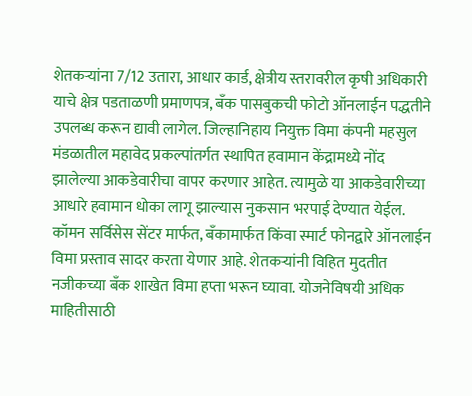शेतकऱ्यांना 7/12 उतारा, आधार कार्ड, क्षेत्रीय स्तरावरील कृषी अधिकारी याचे क्षेत्र पडताळणी प्रमाणपत्र, बँक पासबुकची फोटो ऑनलाईन पद्धतीने उपलब्ध करून द्यावी लागेल. जिल्हानिहाय नियुक्त विमा कंपनी महसुल मंडळातील महावेद प्रकल्पांतर्गत स्थापित हवामान केंद्रामध्ये नोंद झालेल्या आकडेवारीचा वापर करणार आहेत. त्यामुळे या आकडेवारीच्या आधारे हवामान धोका लागू झाल्यास नुकसान भरपाई देण्यात येईल.
कॉमन सर्विसेस सेंटर मार्फत, बँकामार्फत किंवा स्मार्ट फोनद्वारे ऑनलाईन विमा प्रस्ताव सादर करता येणार आहे. शेतकऱ्यांनी विहित मुदतीत नजीकच्या बँक शाखेत विमा हप्ता भरून घ्यावा. योजनेविषयी अधिक माहितीसाठी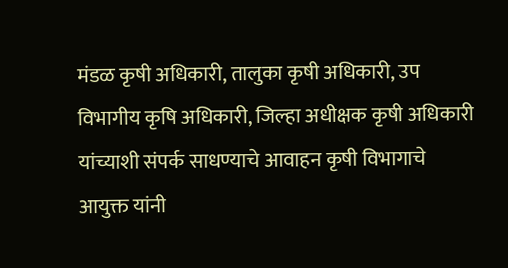मंडळ कृषी अधिकारी, तालुका कृषी अधिकारी, उप विभागीय कृषि अधिकारी, जिल्हा अधीक्षक कृषी अधिकारी यांच्याशी संपर्क साधण्याचे आवाहन कृषी विभागाचे आयुक्त यांनी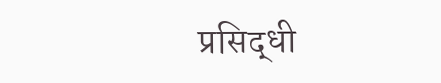प्रसिद्धी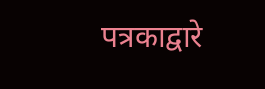पत्रकाद्वारे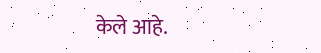केले आहे.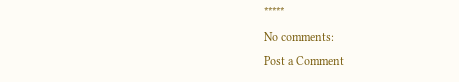*****
No comments:
Post a Comment